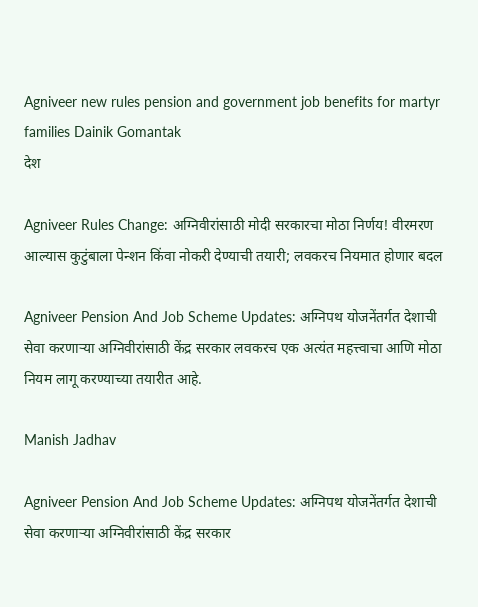Agniveer new rules pension and government job benefits for martyr families Dainik Gomantak
देश

Agniveer Rules Change: अग्निवीरांसाठी मोदी सरकारचा मोठा निर्णय! वीरमरण आल्यास कुटुंबाला पेन्शन किंवा नोकरी देण्याची तयारी; लवकरच नियमात होणार बदल

Agniveer Pension And Job Scheme Updates: अग्निपथ योजनेंतर्गत देशाची सेवा करणाऱ्या अग्निवीरांसाठी केंद्र सरकार लवकरच एक अत्यंत महत्त्वाचा आणि मोठा नियम लागू करण्याच्या तयारीत आहे.

Manish Jadhav

Agniveer Pension And Job Scheme Updates: अग्निपथ योजनेंतर्गत देशाची सेवा करणाऱ्या अग्निवीरांसाठी केंद्र सरकार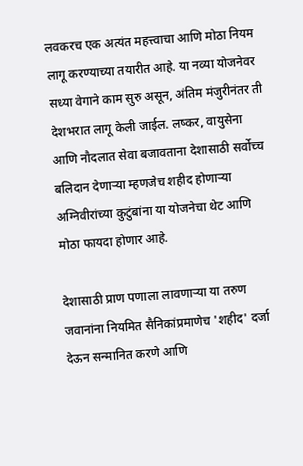लवकरच एक अत्यंत महत्त्वाचा आणि मोठा नियम लागू करण्याच्या तयारीत आहे. या नव्या योजनेवर सध्या वेगाने काम सुरु असून, अंतिम मंजुरीनंतर ती देशभरात लागू केली जाईल. लष्कर, वायुसेना आणि नौदलात सेवा बजावताना देशासाठी सर्वोच्च बलिदान देणाऱ्या म्हणजेच शहीद होणाऱ्या अग्निवीरांच्या कुटुंबांना या योजनेचा थेट आणि मोठा फायदा होणार आहे.

देशासाठी प्राण पणाला लावणाऱ्या या तरुण जवानांना नियमित सैनिकांप्रमाणेच 'शहीद' दर्जा देऊन सन्मानित करणे आणि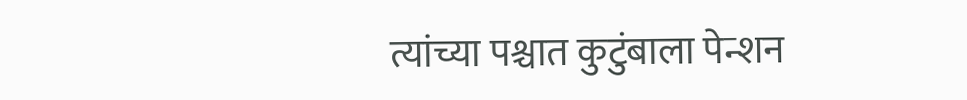त्यांच्या पश्चात कुटुंबाला पेन्शन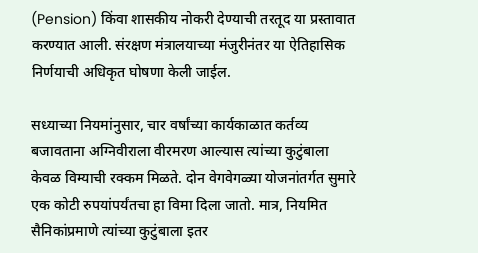(Pension) किंवा शासकीय नोकरी देण्याची तरतूद या प्रस्तावात करण्यात आली. संरक्षण मंत्रालयाच्या मंजुरीनंतर या ऐतिहासिक निर्णयाची अधिकृत घोषणा केली जाईल.

सध्याच्या नियमांनुसार, चार वर्षांच्या कार्यकाळात कर्तव्य बजावताना अग्निवीराला वीरमरण आल्यास त्यांच्या कुटुंबाला केवळ विम्याची रक्कम मिळते. दोन वेगवेगळ्या योजनांतर्गत सुमारे एक कोटी रुपयांपर्यंतचा हा विमा दिला जातो. मात्र, नियमित सैनिकांप्रमाणे त्यांच्या कुटुंबाला इतर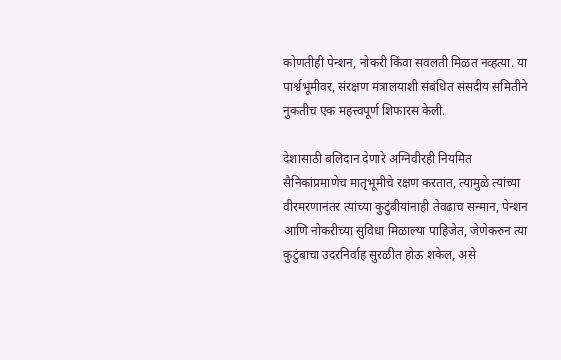कोणतीही पेन्शन, नोकरी किंवा सवलती मिळत नव्हत्या. या पार्श्वभूमीवर, संरक्षण मंत्रालयाशी संबंधित संसदीय समितीने नुकतीच एक महत्त्वपूर्ण शिफारस केली.

देशासाठी बलिदान देणारे अग्निवीरही नियमित सैनिकांप्रमाणेच मातृभूमीचे रक्षण करतात, त्यामुळे त्यांच्या वीरमरणानंतर त्यांच्या कुटुंबीयांनाही तेवढाच सन्मान, पेन्शन आणि नोकरीच्या सुविधा मिळाल्या पाहिजेत, जेणेकरुन त्या कुटुंबाचा उदरनिर्वाह सुरळीत होऊ शकेल, असे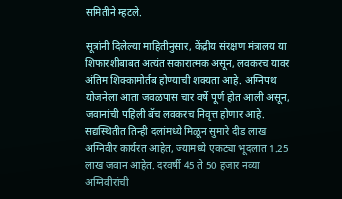समितीने म्हटले.

सूत्रांनी दिलेल्या माहितीनुसार, केंद्रीय संरक्षण मंत्रालय या शिफारशीबाबत अत्यंत सकारात्मक असून, लवकरच यावर अंतिम शिक्कामोर्तब होण्याची शक्यता आहे. अग्निपथ योजनेला आता जवळपास चार वर्षे पूर्ण होत आली असून, जवानांची पहिली बॅच लवकरच निवृत्त होणार आहे. सद्यस्थितीत तिन्ही दलांमध्ये मिळून सुमारे दीड लाख अग्निवीर कार्यरत आहेत, ज्यामध्ये एकट्या भूदलात 1.25 लाख जवान आहेत. दरवर्षी 45 ते 50 हजार नव्या अग्निवीरांची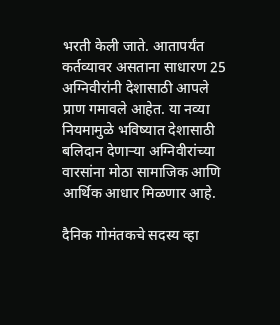भरती केली जाते. आतापर्यंत कर्तव्यावर असताना साधारण 25 अग्निवीरांनी देशासाठी आपले प्राण गमावले आहेत. या नव्या नियमामुळे भविष्यात देशासाठी बलिदान देणाऱ्या अग्निवीरांच्या वारसांना मोठा सामाजिक आणि आर्थिक आधार मिळणार आहे.

दैनिक गोमंतकचे सदस्य व्हा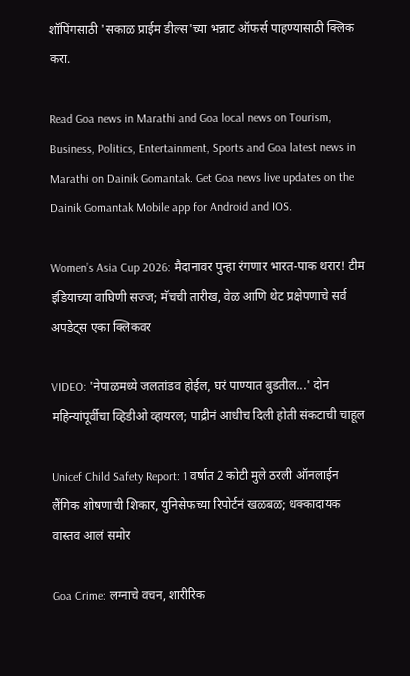शॉपिंगसाठी 'सकाळ प्राईम डील्स'च्या भन्नाट ऑफर्स पाहण्यासाठी क्लिक करा.

Read Goa news in Marathi and Goa local news on Tourism, Business, Politics, Entertainment, Sports and Goa latest news in Marathi on Dainik Gomantak. Get Goa news live updates on the Dainik Gomantak Mobile app for Android and IOS.

Women’s Asia Cup 2026: मैदानावर पुन्हा रंगणार भारत-पाक थरार! टीम इंडियाच्या वाघिणी सज्ज; मॅचची तारीख, वेळ आणि थेट प्रक्षेपणाचे सर्व अपडेट्स एका क्लिकवर

VIDEO: 'नेपाळमध्ये जलतांडव होईल, घरं पाण्यात बुडतील...' दोन महिन्यांपूर्वीचा व्हिडीओ व्हायरल; पाद्रीनं आधीच दिली होती संकटाची चाहूल

Unicef Child Safety Report: 1 वर्षात 2 कोटी मुले ठरली ऑनलाईन लैंगिक शोषणाची शिकार, युनिसेफच्या रिपोर्टनं खळबळ; धक्कादायक वास्तव आलं समोर

Goa Crime: लग्नाचे वचन, शारीरिक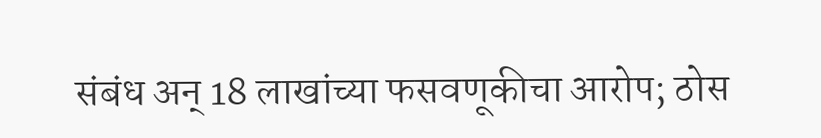संबंध अन् 18 लाखांच्या फसवणूकीचा आरोप; ठोस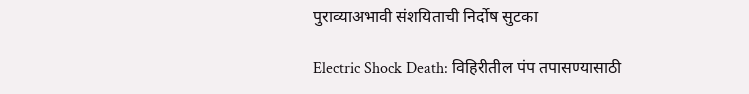पुराव्याअभावी संशयिताची निर्दोष सुटका

Electric Shock Death: विहिरीतील पंप तपासण्यासाठी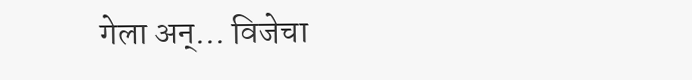गेला अन्... विजेचा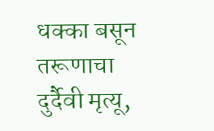धक्का बसून तरूणाचा दुर्दैवी मृत्यू,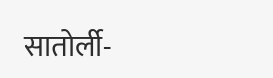सातोर्ली-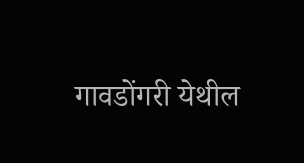गावडोंगरी येथील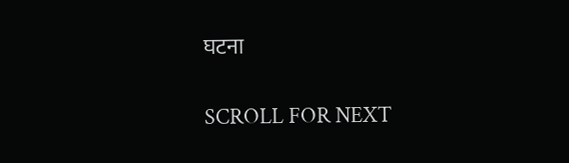घटना

SCROLL FOR NEXT